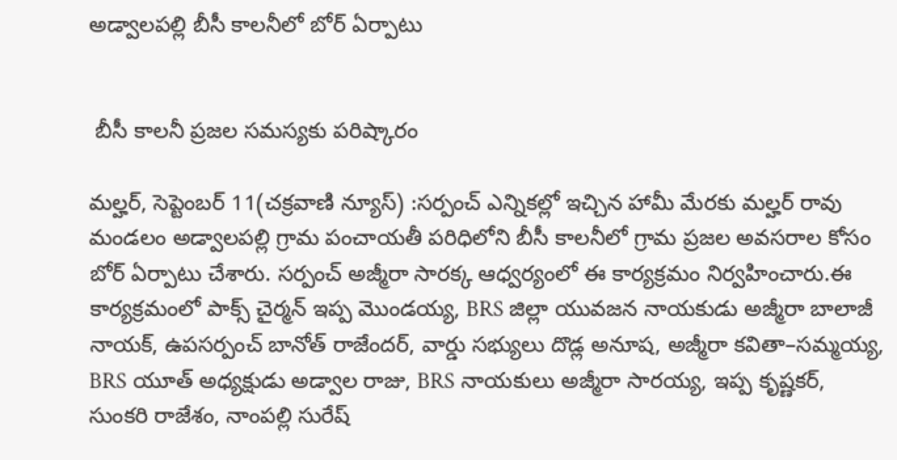అడ్వాలపల్లి బీసీ కాలనీలో బోర్ ఏర్పాటు


 బీసీ కాలనీ ప్రజల సమస్యకు పరిష్కారం

మల్హర్, సెప్టెంబర్ 11(చక్రవాణి న్యూస్) :సర్పంచ్ ఎన్నికల్లో ఇచ్చిన హామీ మేరకు మల్హర్ రావు మండలం అడ్వాలపల్లి గ్రామ పంచాయతీ పరిధిలోని బీసీ కాలనీలో గ్రామ ప్రజల అవసరాల కోసం బోర్ ఏర్పాటు చేశారు. సర్పంచ్ అజ్మీరా సారక్క ఆధ్వర్యంలో ఈ కార్యక్రమం నిర్వహించారు.ఈ కార్యక్రమంలో పాక్స్ చైర్మన్ ఇప్ప మొండయ్య, BRS జిల్లా యువజన నాయకుడు అజ్మీరా బాలాజీ నాయక్, ఉపసర్పంచ్ బానోత్ రాజేందర్, వార్డు సభ్యులు దొడ్ల అనూష, అజ్మీరా కవితా–సమ్మయ్య, BRS యూత్ అధ్యక్షుడు అడ్వాల రాజు, BRS నాయకులు అజ్మీరా సారయ్య, ఇప్ప కృష్ణకర్, సుంకరి రాజేశం, నాంపల్లి సురేష్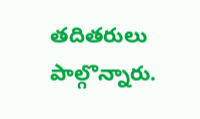తదితరులు పాల్గొన్నారు.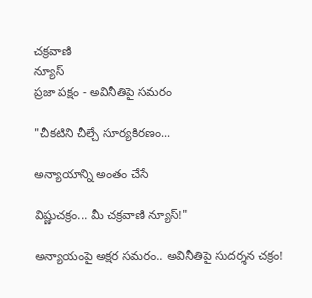చక్రవాణి
న్యూస్
ప్రజా పక్షం - అవినీతిపై సమరం

"చీకటిని చీల్చే సూర్యకిరణం...

అన్యాయాన్ని అంతం చేసే

విష్ణుచక్రం... మీ చక్రవాణి న్యూస్!"

అన్యాయంపై అక్షర సమరం.. అవినీతిపై సుదర్శన చక్రం!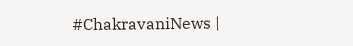#ChakravaniNews |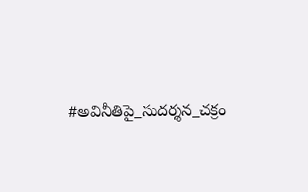#అవినీతిపై_సుదర్శన_చక్రం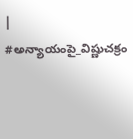| #అన్యాయంపై_విష్ణుచక్రం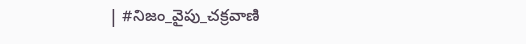| #నిజం_వైపు_చక్రవాణి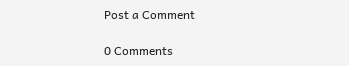Post a Comment

0 Comments